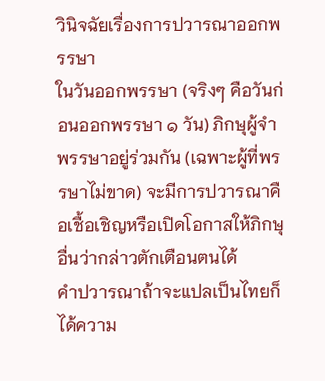วินิจฉัยเรื่องการปวารณาออกพรรษา
ในวันออกพรรษา (จริงๆ คือวันก่อนออกพรรษา ๑ วัน) ภิกษุผู้จำพรรษาอยู่ร่วมกัน (เฉพาะผู้ที่พรรษาไม่ขาด) จะมีการปวารณาคือเชื้อเชิญหรือเปิดโอกาสให้ภิกษุอื่นว่ากล่าวตักเตือนตนได้
คำปวารณาถ้าจะแปลเป็นไทยก็ได้ความ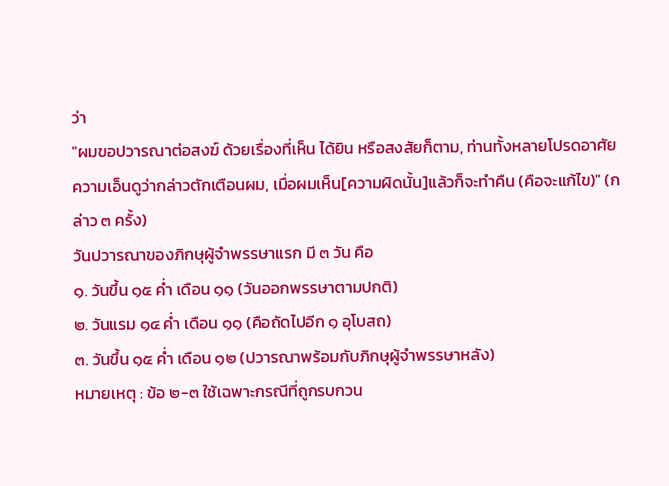ว่า
"ผมขอปวารณาต่อสงฆ์ ด้วยเรื่องที่เห็น ได้ยิน หรือสงสัยก็ตาม, ท่านทั้งหลายโปรดอาศัยความเอ็นดูว่ากล่าวตักเตือนผม, เมื่อผมเห็น[ความผิดนั้น]แล้วก็จะทำคืน (คือจะแก้ไข)" (กล่าว ๓ ครั้ง)
วันปวารณาของภิกษุผู้จำพรรษาแรก มี ๓ วัน คือ
๑. วันขึ้น ๑๕ ค่ำ เดือน ๑๑ (วันออกพรรษาตามปกติ)
๒. วันแรม ๑๔ ค่ำ เดือน ๑๑ (คือถัดไปอีก ๑ อุโบสถ)
๓. วันขึ้น ๑๕ ค่ำ เดือน ๑๒ (ปวารณาพร้อมกับภิกษุผู้จำพรรษาหลัง)
หมายเหตุ : ข้อ ๒-๓ ใช้เฉพาะกรณีที่ถูกรบกวน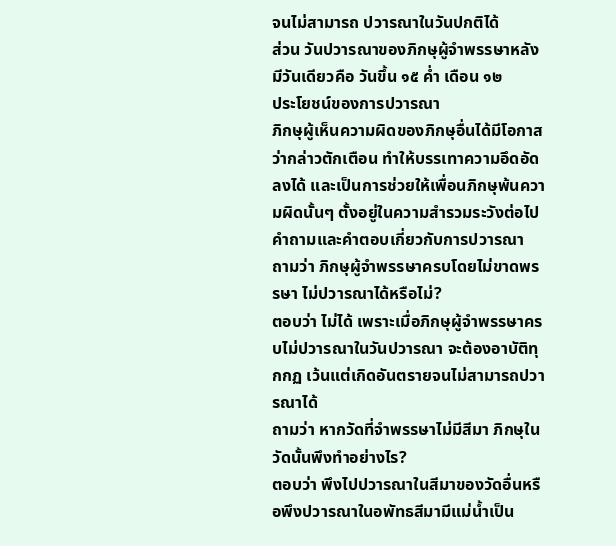จนไม่สามารถ ปวารณาในวันปกติได้
ส่วน วันปวารณาของภิกษุผู้จำพรรษาหลัง มีวันเดียวคือ วันขึ้น ๑๕ ค่ำ เดือน ๑๒
ประโยชน์ของการปวารณา
ภิกษุผู้เห็นความผิดของภิกษุอื่นได้มีโอกาสว่ากล่าวตักเตือน ทำให้บรรเทาความอึดอัดลงได้ และเป็นการช่วยให้เพื่อนภิกษุพ้นความผิดนั้นๆ ตั้งอยู่ในความสำรวมระวังต่อไป
คำถามและคำตอบเกี่ยวกับการปวารณา
ถามว่า ภิกษุผู้จำพรรษาครบโดยไม่ขาดพรรษา ไม่ปวารณาได้หรือไม่?
ตอบว่า ไม่ได้ เพราะเมื่อภิกษุผู้จำพรรษาครบไม่ปวารณาในวันปวารณา จะต้องอาบัติทุกกฏ เว้นแต่เกิดอันตรายจนไม่สามารถปวารณาได้
ถามว่า หากวัดที่จำพรรษาไม่มีสีมา ภิกษุในวัดนั้นพึงทำอย่างไร?
ตอบว่า พึงไปปวารณาในสีมาของวัดอื่นหรือพึงปวารณาในอพัทธสีมามีแม่น้ำเป็น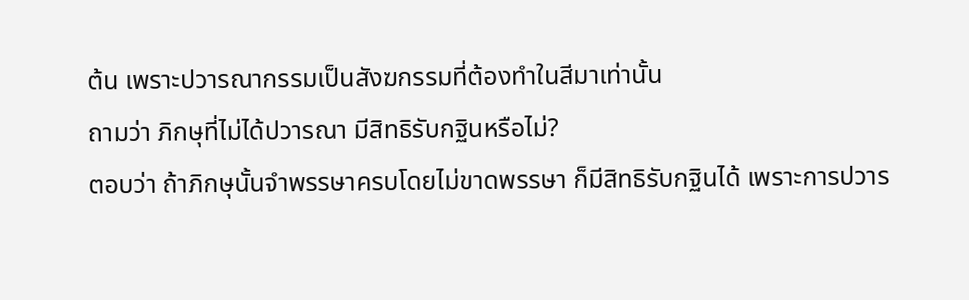ต้น เพราะปวารณากรรมเป็นสังฆกรรมที่ต้องทำในสีมาเท่านั้น
ถามว่า ภิกษุที่ไม่ได้ปวารณา มีสิทธิรับกฐินหรือไม่?
ตอบว่า ถ้าภิกษุนั้นจำพรรษาครบโดยไม่ขาดพรรษา ก็มีสิทธิรับกฐินได้ เพราะการปวาร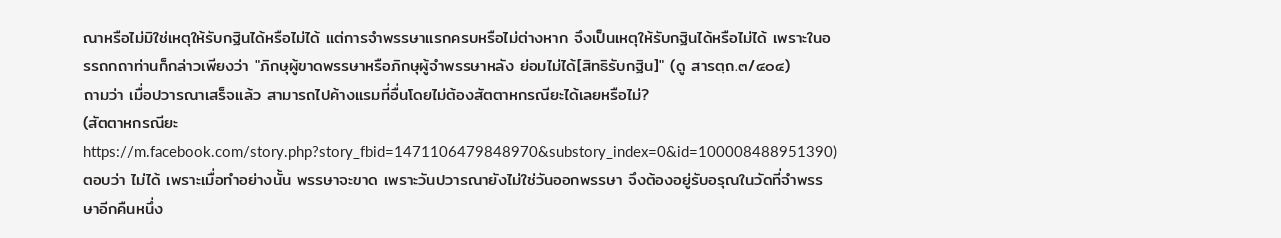ณาหรือไม่มิใช่เหตุให้รับกฐินได้หรือไม่ได้ แต่การจำพรรษาแรกครบหรือไม่ต่างหาก จึงเป็นเหตุให้รับกฐินได้หรือไม่ได้ เพราะในอรรถกถาท่านก็กล่าวเพียงว่า "ภิกษุผู้ขาดพรรษาหรือภิกษุผู้จำพรรษาหลัง ย่อมไม่ได้[สิทธิรับกฐิน]" (ดู สารตฺถ.๓/๔๐๔)
ถามว่า เมื่อปวารณาเสร็จแล้ว สามารถไปค้างแรมที่อื่นโดยไม่ต้องสัตตาหกรณียะได้เลยหรือไม่?
(สัตตาหกรณียะ
https://m.facebook.com/story.php?story_fbid=1471106479848970&substory_index=0&id=100008488951390)
ตอบว่า ไม่ได้ เพราะเมื่อทำอย่างนั้น พรรษาจะขาด เพราะวันปวารณายังไม่ใช่วันออกพรรษา จึงต้องอยู่รับอรุณในวัดที่จำพรรษาอีกคืนหนึ่ง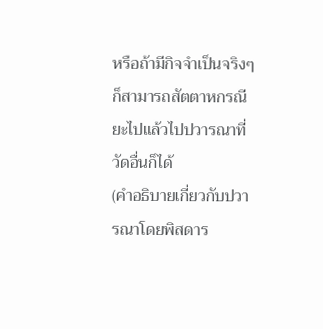หรือถ้ามีกิจจำเป็นจริงๆ ก็สามารถสัตตาหกรณียะไปแล้วไปปวารณาที่วัดอื่นก็ได้
(คำอธิบายเกี่ยวกับปวารณาโดยพิสดาร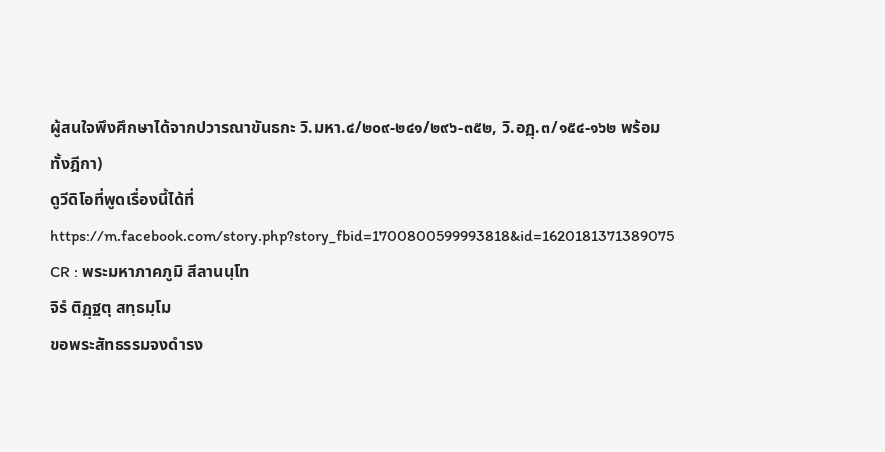ผู้สนใจพึงศึกษาได้จากปวารณาขันธกะ วิ.มหา.๔/๒๐๙-๒๔๑/๒๙๖-๓๕๒, วิ.อฏฺ.๓/๑๕๔-๑๖๒ พร้อมทั้งฎีกา)
ดูวีดิโอที่พูดเรื่องนี้ได้ที่ https://m.facebook.com/story.php?story_fbid=1700800599993818&id=1620181371389075
CR : พระมหาภาคภูมิ สีลานนฺโท
จิรํ ติฏฺฐตุ สทฺธมฺโม
ขอพระสัทธรรมจงดำรง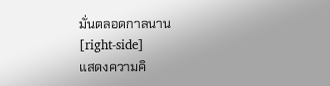มั่นตลอดกาลนาน
[right-side]
แสดงความคิ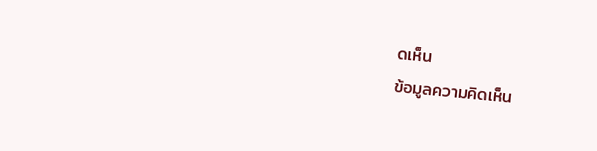ดเห็น
ข้อมูลความคิดเห็น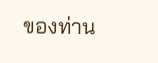ของท่าน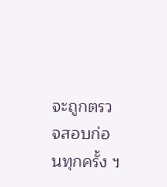จะถูกตรวจสอบก่อนทุกครั้ง ฯ